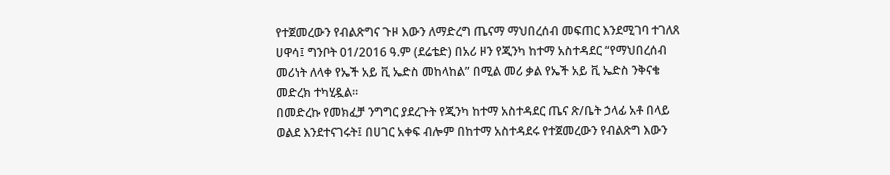የተጀመረውን የብልጽግና ጉዞ እውን ለማድረግ ጤናማ ማህበረሰብ መፍጠር እንደሚገባ ተገለጸ
ሀዋሳ፤ ግንቦት 01/2016 ዓ.ም (ደሬቴድ) በአሪ ዞን የጂንካ ከተማ አስተዳደር “የማህበረሰብ መሪነት ለላቀ የኤች አይ ቪ ኤድስ መከላከል” በሚል መሪ ቃል የኤች አይ ቪ ኤድስ ንቅናቄ መድረክ ተካሂዷል።
በመድረኩ የመክፈቻ ንግግር ያደረጉት የጂንካ ከተማ አስተዳደር ጤና ጽ/ቤት ኃላፊ አቶ በላይ ወልደ እንደተናገሩት፤ በሀገር አቀፍ ብሎም በከተማ አስተዳደሩ የተጀመረውን የብልጽግ እውን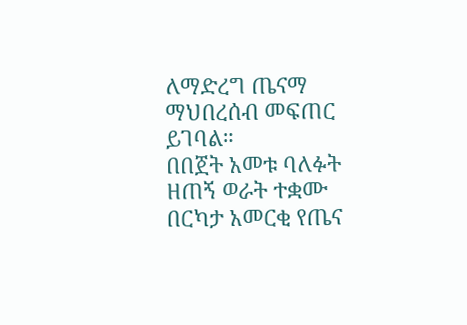ለማድረግ ጤናማ ማህበረሰብ መፍጠር ይገባል።
በበጀት አመቱ ባለፉት ዘጠኝ ወራት ተቋሙ በርካታ አመርቂ የጤና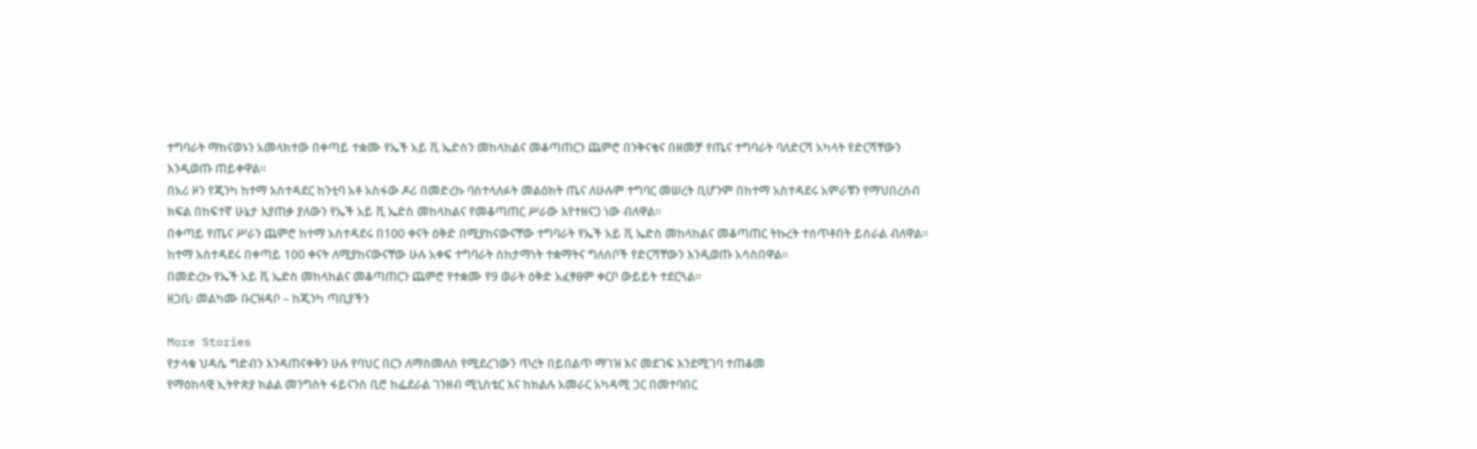ተግባራት ማከናወኑን አመላክተው በቀጣይ ተቋሙ የኤች አይ ቪ ኤድስን መከላከልና መቆጣጠርን ጨምሮ በንቅናቄና በዘመቻ የጤና ተግባራት ባለድርሻ አካላት የድርሻቸውን እንዲወጡ ጠይቀዋል።
በአሪ ዞን የጂንካ ከተማ አስተዳደር ከንቲባ አቶ አስፋው ዶሪ በመድረኩ ባስተላለፉት መልዕክት ጤና ለሁሉም ተግባር መሠረት ቢሆንም በከተማ አስተዳደሩ አምራቹን የማህበረሰብ ክፍል በከፍተኛ ሁኔታ እያጠቃ ያለውን የኤች አይ ቪ ኤድስ መከላከልና የመቆጣጠር ሥራው እየተዘናጋ ነው ብለዋል።
በቀጣይ የጤና ሥራን ጨምሮ ከተማ አስተዳደሩ በ100 ቀናት ዕቅድ በሚያከናውናቸው ተግባራት የኤች አይ ቪ ኤድስ መከላከልና መቆጣጠር ትኩረት ተሰጥቶበት ይሰራል ብለዋል።
ከተማ አስተዳደሩ በቀጣይ 100 ቀናት ለሚያከናውናቸው ሁሉ አቀፍ ተግባራት ስከታማነት ተቋማትና ግለሰቦች የድርሻቸውን እንዲወጡ አሳስበዋል።
በመድረኩ የኤች አይ ቪ ኤድስ መከላከልና መቆጣጠርን ጨምሮ የተቋሙ የ9 ወራት ዕቅድ አፈፃፀም ቀርቦ ውይይት ተደርጓል።
ዘጋቢ፡ መልካሙ ቡርዝዳቦ – ከጂንካ ጣቢያችን

More Stories
የታላቁ ህዳሴ ግድብን እንዳጠናቀቅን ሁሉ የባህር በርን ለማስመለስ የሚደረገውን ጥረት በይበልጥ ማገዝ እና መደገፍ እንደሚገባ ተጠቆመ
የማዕከላዊ ኢትዮጵያ ክልል መንግስት ፋይናንስ ቢሮ ከፌደራል ገንዘብ ሚኒስቴር እና ከክልሉ አመራር አካዳሚ ጋር በመተባበር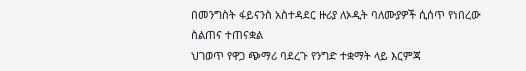በመንግስት ፋይናንስ አስተዳደር ዙሪያ ለኦዲት ባለሙያዎች ሲሰጥ የነበረው ስልጠና ተጠናቋል
ህገወጥ የዋጋ ጭማሪ ባደረጉ የንግድ ተቋማት ላይ እርምጃ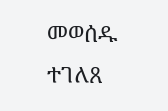መወሰዱ ተገለጸ